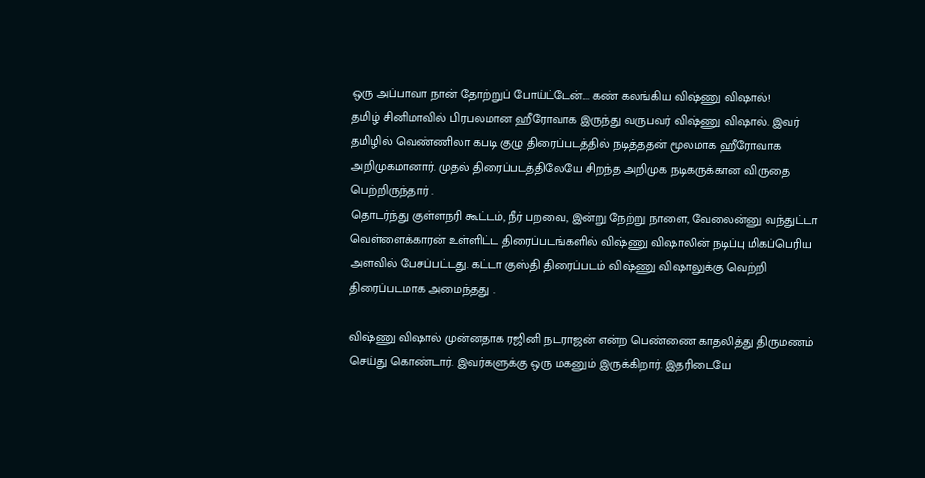ஒரு அப்பாவா நான் தோற்றுப் போய்ட்டேன்.... கண் கலங்கிய விஷ்ணு விஷால்!
தமிழ் சினிமாவில் பிரபலமான ஹீரோவாக இருந்து வருபவர் விஷ்ணு விஷால். இவர் தமிழில் வெண்ணிலா கபடி குழு திரைப்படத்தில் நடித்ததன் மூலமாக ஹீரோவாக அறிமுகமானார். முதல் திரைப்படத்திலேயே சிறந்த அறிமுக நடிகருக்கான விருதை பெற்றிருந்தார் .
தொடர்ந்து குள்ளநரி கூட்டம், நீர் பறவை, இன்று நேற்று நாளை, வேலைன்னு வந்துட்டா வெள்ளைக்காரன் உள்ளிட்ட திரைப்படங்களில் விஷ்ணு விஷாலின் நடிப்பு மிகப்பெரிய அளவில் பேசப்பட்டது. கட்டா குஸ்தி திரைப்படம் விஷ்ணு விஷாலுக்கு வெற்றி திரைப்படமாக அமைந்தது .

விஷ்ணு விஷால் முன்னதாக ரஜினி நடராஜன் என்ற பெண்ணை காதலித்து திருமணம் செய்து கொண்டார். இவர்களுக்கு ஒரு மகனும் இருக்கிறார். இதரிடையே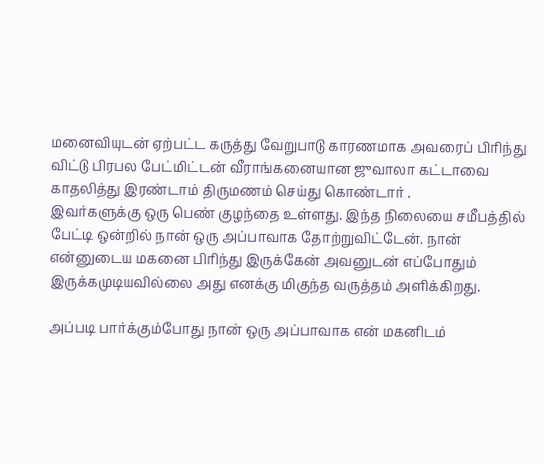மனைவியுடன் ஏற்பட்ட கருத்து வேறுபாடு காரணமாக அவரைப் பிரிந்து விட்டு பிரபல பேட்மிட்டன் வீராங்கனையான ஜுவாலா கட்டாவை காதலித்து இரண்டாம் திருமணம் செய்து கொண்டார் .
இவர்களுக்கு ஒரு பெண் குழந்தை உள்ளது. இந்த நிலையை சமீபத்தில் பேட்டி ஒன்றில் நான் ஒரு அப்பாவாக தோற்றுவிட்டேன். நான் என்னுடைய மகனை பிரிந்து இருக்கேன் அவனுடன் எப்போதும் இருக்கமுடியவில்லை அது எனக்கு மிகுந்த வருத்தம் அளிக்கிறது.

அப்படி பார்க்கும்போது நான் ஒரு அப்பாவாக என் மகனிடம்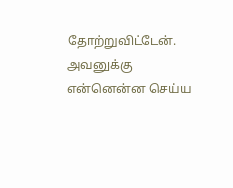தோற்றுவிட்டேன். அவனுக்கு என்னென்ன செய்ய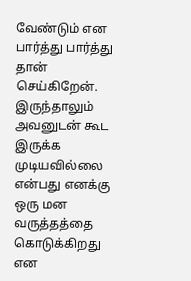வேண்டும் என பார்த்து பார்த்து தான் செய்கிறேன். இருந்தாலும் அவனுடன் கூட இருக்க முடியவில்லை என்பது எனக்கு ஒரு மன வருத்தத்தை கொடுக்கிறது என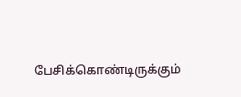பேசிக்கொண்டிருக்கும்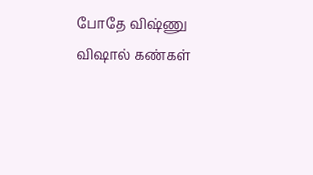போதே விஷ்ணு விஷால் கண்கள்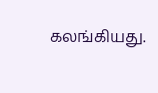கலங்கியது.